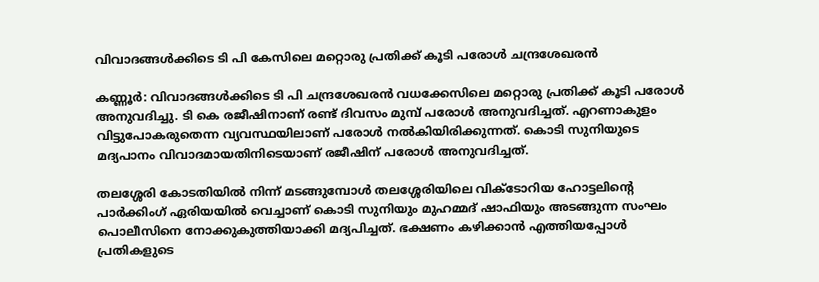വിവാദങ്ങള്‍ക്കിടെ ടി പി കേസിലെ മറ്റൊരു പ്രതിക്ക് കൂടി പരോള്‍ ചന്ദ്രശേഖരന്‍

കണ്ണൂര്‍: വിവാദങ്ങള്‍ക്കിടെ ടി പി ചന്ദ്രശേഖരന്‍ വധക്കേസിലെ മറ്റൊരു പ്രതിക്ക് കൂടി പരോള്‍ അനുവദിച്ചു. ടി കെ രജീഷിനാണ് രണ്ട് ദിവസം മുമ്പ് പരോള്‍ അനുവദിച്ചത്. എറണാകുളം വിട്ടുപോകരുതെന്ന വ്യവസ്ഥയിലാണ് പരോള്‍ നല്‍കിയിരിക്കുന്നത്. കൊടി സുനിയുടെ മദ്യപാനം വിവാദമായതിനിടെയാണ് രജീഷിന് പരോള്‍ അനുവദിച്ചത്.

തലശ്ശേരി കോടതിയില്‍ നിന്ന് മടങ്ങുമ്പോള്‍ തലശ്ശേരിയിലെ വിക്ടോറിയ ഹോട്ടലിന്റെ പാര്‍ക്കിംഗ് ഏരിയയില്‍ വെച്ചാണ് കൊടി സുനിയും മുഹമ്മദ് ഷാഫിയും അടങ്ങുന്ന സംഘം പൊലീസിനെ നോക്കുകുത്തിയാക്കി മദ്യപിച്ചത്. ഭക്ഷണം കഴിക്കാന്‍ എത്തിയപ്പോള്‍ പ്രതികളുടെ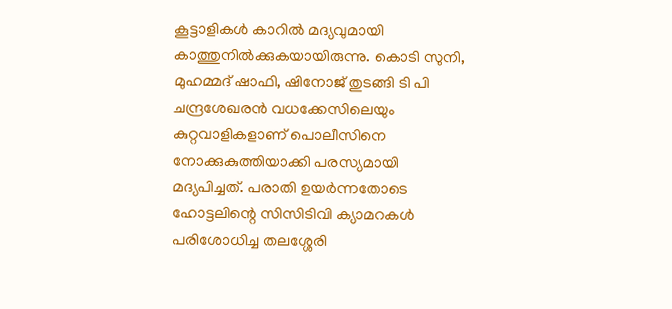കൂട്ടാളികള്‍ കാറില്‍ മദ്യവുമായി കാത്തുനില്‍ക്കുകയായിരുന്നു. കൊടി സുനി, മുഹമ്മദ് ഷാഫി, ഷിനോജ് തുടങ്ങി ടി പി ചന്ദ്രശേഖരന്‍ വധക്കേസിലെയും കുറ്റവാളികളാണ് പൊലീസിനെ നോക്കുകുത്തിയാക്കി പരസ്യമായി മദ്യപിച്ചത്. പരാതി ഉയര്‍ന്നതോടെ ഹോട്ടലിന്റെ സിസിടിവി ക്യാമറകള്‍ പരിശോധിച്ച തലശ്ശേരി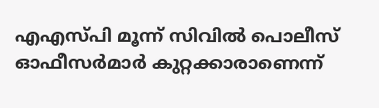എഎസ്പി മൂന്ന് സിവില്‍ പൊലീസ് ഓഫീസര്‍മാര്‍ കുറ്റക്കാരാണെന്ന്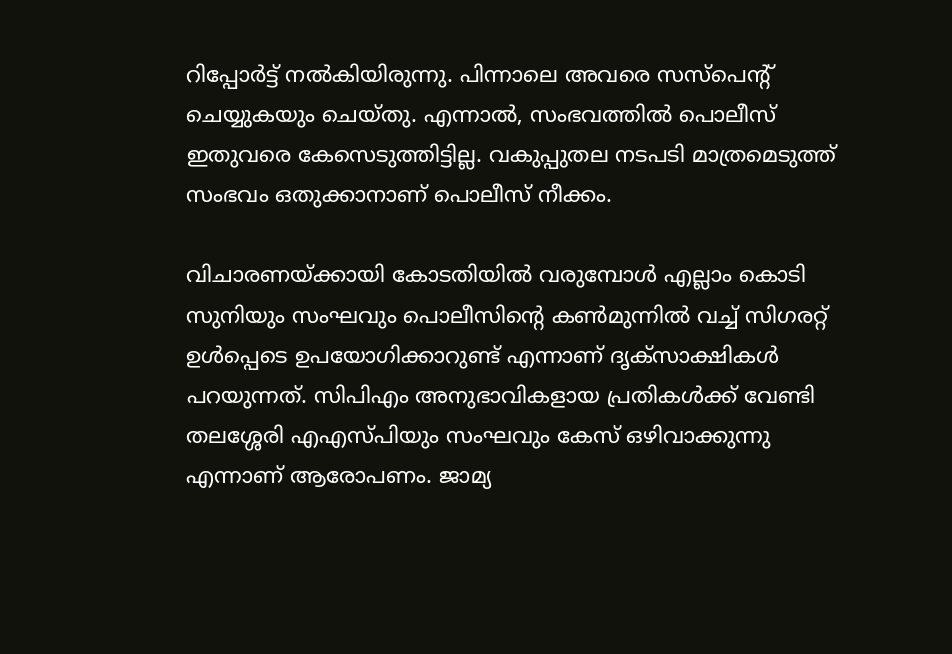റിപ്പോര്‍ട്ട് നല്‍കിയിരുന്നു. പിന്നാലെ അവരെ സസ്പെന്റ് ചെയ്യുകയും ചെയ്തു. എന്നാല്‍, സംഭവത്തില്‍ പൊലീസ് ഇതുവരെ കേസെടുത്തിട്ടില്ല. വകുപ്പുതല നടപടി മാത്രമെടുത്ത് സംഭവം ഒതുക്കാനാണ് പൊലീസ് നീക്കം.

വിചാരണയ്ക്കായി കോടതിയില്‍ വരുമ്പോള്‍ എല്ലാം കൊടി സുനിയും സംഘവും പൊലീസിന്റെ കണ്‍മുന്നില്‍ വച്ച് സിഗരറ്റ് ഉള്‍പ്പെടെ ഉപയോഗിക്കാറുണ്ട് എന്നാണ് ദൃക്സാക്ഷികള്‍ പറയുന്നത്. സിപിഎം അനുഭാവികളായ പ്രതികള്‍ക്ക് വേണ്ടി തലശ്ശേരി എഎസ്പിയും സംഘവും കേസ് ഒഴിവാക്കുന്നു എന്നാണ് ആരോപണം. ജാമ്യ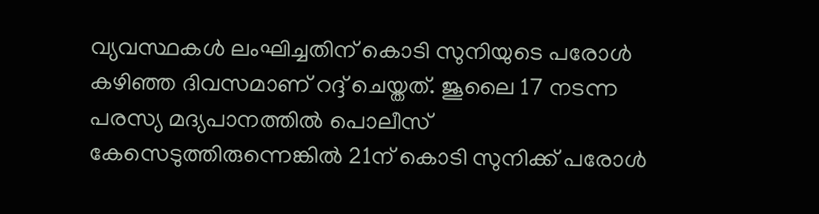വ്യവസ്ഥകള്‍ ലംഘിച്ചതിന് കൊടി സുനിയുടെ പരോള്‍ കഴിഞ്ഞ ദിവസമാണ് റദ്ദ് ചെയ്തത്. ജൂലൈ 17 നടന്ന പരസ്യ മദ്യപാനത്തില്‍ പൊലീസ് കേസെടുത്തിരുന്നെങ്കില്‍ 21ന് കൊടി സുനിക്ക് പരോള്‍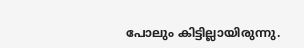പോലും കിട്ടില്ലായിരുന്നു.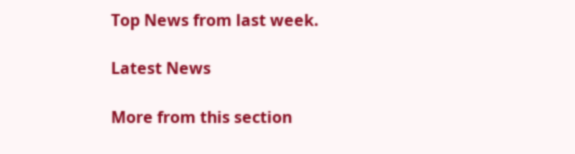Top News from last week.

Latest News

More from this section